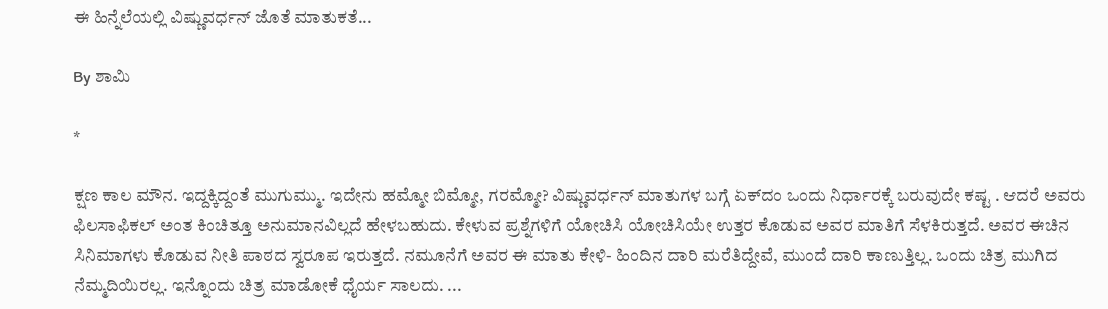ಈ ಹಿನ್ನೆಲೆಯಲ್ಲಿ ವಿಷ್ಣುವರ್ಧನ್‌ ಜೊತೆ ಮಾತುಕತೆ...

By ಶಾಮಿ

*

ಕ್ಷಣ ಕಾಲ ಮೌನ. ಇದ್ದಕ್ಕಿದ್ದಂತೆ ಮುಗುಮ್ಮು. ಇದೇನು ಹಮ್ಮೋ ಬಿಮ್ಮೋ, ಗರಮ್ಮೋ? ವಿಷ್ಣುವರ್ಧನ್‌ ಮಾತುಗಳ ಬಗ್ಗೆ ಏಕ್‌ದಂ ಒಂದು ನಿರ್ಧಾರಕ್ಕೆ ಬರುವುದೇ ಕಷ್ಟ . ಆದರೆ ಅವರು ಫಿಲಸಾಫಿಕಲ್‌ ಅಂತ ಕಿಂಚಿತ್ತೂ ಅನುಮಾನವಿಲ್ಲದೆ ಹೇಳಬಹುದು. ಕೇಳುವ ಪ್ರಶ್ನೆಗಳಿಗೆ ಯೋಚಿಸಿ ಯೋಚಿಸಿಯೇ ಉತ್ತರ ಕೊಡುವ ಅವರ ಮಾತಿಗೆ ಸೆಳಕಿರುತ್ತದೆ. ಅವರ ಈಚಿನ ಸಿನಿಮಾಗಳು ಕೊಡುವ ನೀತಿ ಪಾಠದ ಸ್ವರೂಪ ಇರುತ್ತದೆ. ನಮೂನೆಗೆ ಅವರ ಈ ಮಾತು ಕೇಳಿ- ಹಿಂದಿನ ದಾರಿ ಮರೆತಿದ್ದೇವೆ, ಮುಂದೆ ದಾರಿ ಕಾಣುತ್ತಿಲ್ಲ. ಒಂದು ಚಿತ್ರ ಮುಗಿದ ನೆಮ್ಮದಿಯಿರಲ್ಲ. ಇನ್ನೊಂದು ಚಿತ್ರ ಮಾಡೋಕೆ ಧೈರ್ಯ ಸಾಲದು. ...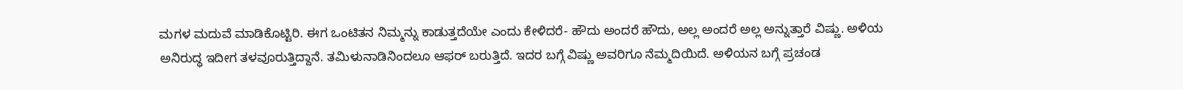ಮಗಳ ಮದುವೆ ಮಾಡಿಕೊಟ್ಟಿರಿ. ಈಗ ಒಂಟಿತನ ನಿಮ್ಮನ್ನು ಕಾಡುತ್ತದೆಯೇ ಎಂದು ಕೇಳಿದರೆ- ಹೌದು ಅಂದರೆ ಹೌದು, ಅಲ್ಲ ಅಂದರೆ ಅಲ್ಲ ಅನ್ನುತ್ತಾರೆ ವಿಷ್ಣು. ಅಳಿಯ ಅನಿರುದ್ಧ ಇದೀಗ ತಳವೂರುತ್ತಿದ್ದಾನೆ. ತಮಿಳುನಾಡಿನಿಂದಲೂ ಆಫರ್‌ ಬರುತ್ತಿದೆ. ಇದರ ಬಗ್ಗೆ ವಿಷ್ಣು ಅವರಿಗೂ ನೆಮ್ಮದಿಯಿದೆ. ಅಳಿಯನ ಬಗ್ಗೆ ಪ್ರಚಂಡ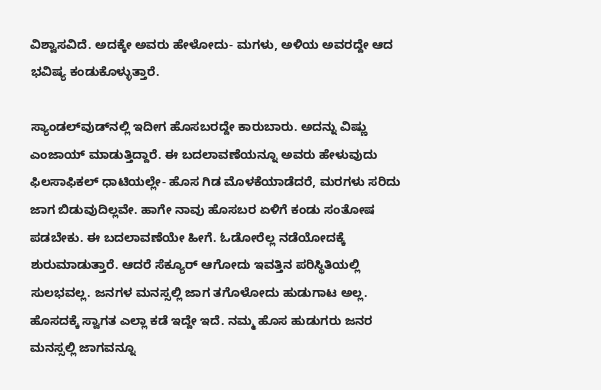ವಿಶ್ವಾಸವಿದೆ. ಅದಕ್ಕೇ ಅವರು ಹೇಳೋದು- ಮಗಳು, ಅಳಿಯ ಅವರದ್ದೇ ಆದ ಭವಿಷ್ಯ ಕಂಡುಕೊಳ್ಳುತ್ತಾರೆ.

ಸ್ಯಾಂಡಲ್‌ವುಡ್‌ನಲ್ಲಿ ಇದೀಗ ಹೊಸಬರದ್ದೇ ಕಾರುಬಾರು. ಅದನ್ನು ವಿಷ್ಣು ಎಂಜಾಯ್‌ ಮಾಡುತ್ತಿದ್ದಾರೆ. ಈ ಬದಲಾವಣೆಯನ್ನೂ ಅವರು ಹೇಳುವುದು ಫಿಲಸಾಫಿಕಲ್‌ ಧಾಟಿಯಲ್ಲೇ- ಹೊಸ ಗಿಡ ಮೊಳಕೆಯಾಡೆದರೆ, ಮರಗಳು ಸರಿದು ಜಾಗ ಬಿಡುವುದಿಲ್ಲವೇ. ಹಾಗೇ ನಾವು ಹೊಸಬರ ಏಳಿಗೆ ಕಂಡು ಸಂತೋಷ ಪಡಬೇಕು. ಈ ಬದಲಾವಣೆಯೇ ಹೀಗೆ. ಓಡೋರೆಲ್ಲ ನಡೆಯೋದಕ್ಕೆ ಶುರುಮಾಡುತ್ತಾರೆ. ಆದರೆ ಸೆಕ್ಯೂರ್‌ ಆಗೋದು ಇವತ್ತಿನ ಪರಿಸ್ಥಿತಿಯಲ್ಲಿ ಸುಲಭವಲ್ಲ. ಜನಗಳ ಮನಸ್ಸಲ್ಲಿ ಜಾಗ ತಗೊಳೋದು ಹುಡುಗಾಟ ಅಲ್ಲ. ಹೊಸದಕ್ಕೆ ಸ್ವಾಗತ ಎಲ್ಲಾ ಕಡೆ ಇದ್ದೇ ಇದೆ. ನಮ್ಮ ಹೊಸ ಹುಡುಗರು ಜನರ ಮನಸ್ಸಲ್ಲಿ ಜಾಗವನ್ನೂ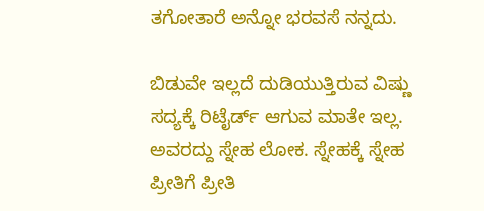ತಗೋತಾರೆ ಅನ್ನೋ ಭರವಸೆ ನನ್ನದು.

ಬಿಡುವೇ ಇಲ್ಲದೆ ದುಡಿಯುತ್ತಿರುವ ವಿಷ್ಣು ಸದ್ಯಕ್ಕೆ ರಿಟೈರ್ಡ್‌ ಆಗುವ ಮಾತೇ ಇಲ್ಲ. ಅವರದ್ದು ಸ್ನೇಹ ಲೋಕ. ಸ್ನೇಹಕ್ಕೆ ಸ್ನೇಹ ಪ್ರೀತಿಗೆ ಪ್ರೀತಿ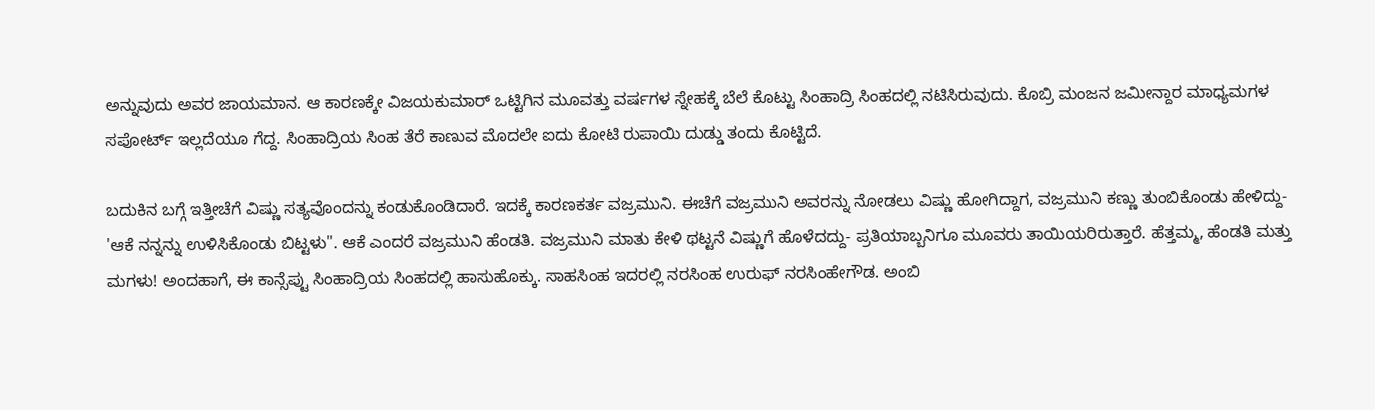ಅನ್ನುವುದು ಅವರ ಜಾಯಮಾನ. ಆ ಕಾರಣಕ್ಕೇ ವಿಜಯಕುಮಾರ್‌ ಒಟ್ಟಿಗಿನ ಮೂವತ್ತು ವರ್ಷಗಳ ಸ್ನೇಹಕ್ಕೆ ಬೆಲೆ ಕೊಟ್ಟು ಸಿಂಹಾದ್ರಿ ಸಿಂಹದಲ್ಲಿ ನಟಿಸಿರುವುದು. ಕೊಬ್ರಿ ಮಂಜನ ಜಮೀನ್ದಾರ ಮಾಧ್ಯಮಗಳ ಸಪೋರ್ಟ್‌ ಇಲ್ಲದೆಯೂ ಗೆದ್ದ. ಸಿಂಹಾದ್ರಿಯ ಸಿಂಹ ತೆರೆ ಕಾಣುವ ಮೊದಲೇ ಐದು ಕೋಟಿ ರುಪಾಯಿ ದುಡ್ಡು ತಂದು ಕೊಟ್ಟಿದೆ.

ಬದುಕಿನ ಬಗ್ಗೆ ಇತ್ತೀಚೆಗೆ ವಿಷ್ಣು ಸತ್ಯವೊಂದನ್ನು ಕಂಡುಕೊಂಡಿದಾರೆ. ಇದಕ್ಕೆ ಕಾರಣಕರ್ತ ವಜ್ರಮುನಿ. ಈಚೆಗೆ ವಜ್ರಮುನಿ ಅವರನ್ನು ನೋಡಲು ವಿಷ್ಣು ಹೋಗಿದ್ದಾಗ, ವಜ್ರಮುನಿ ಕಣ್ಣು ತುಂಬಿಕೊಂಡು ಹೇಳಿದ್ದು- 'ಆಕೆ ನನ್ನನ್ನು ಉಳಿಸಿಕೊಂಡು ಬಿಟ್ಟಳು". ಆಕೆ ಎಂದರೆ ವಜ್ರಮುನಿ ಹೆಂಡತಿ. ವಜ್ರಮುನಿ ಮಾತು ಕೇಳಿ ಥಟ್ಟನೆ ವಿಷ್ಣುಗೆ ಹೊಳೆದದ್ದು- ಪ್ರತಿಯಾಬ್ಬನಿಗೂ ಮೂವರು ತಾಯಿಯರಿರುತ್ತಾರೆ. ಹೆತ್ತಮ್ಮ, ಹೆಂಡತಿ ಮತ್ತು ಮಗಳು! ಅಂದಹಾಗೆ, ಈ ಕಾನ್ಸೆಪ್ಟು ಸಿಂಹಾದ್ರಿಯ ಸಿಂಹದಲ್ಲಿ ಹಾಸುಹೊಕ್ಕು. ಸಾಹಸಿಂಹ ಇದರಲ್ಲಿ ನರಸಿಂಹ ಉರುಫ್‌ ನರಸಿಂಹೇಗೌಡ. ಅಂಬಿ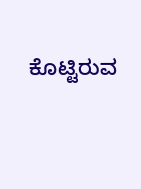ಕೊಟ್ಟಿರುವ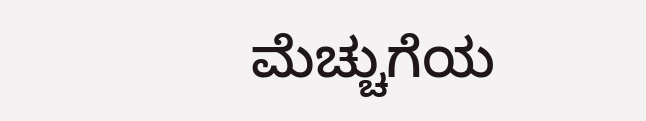ಮೆಚ್ಚುಗೆಯ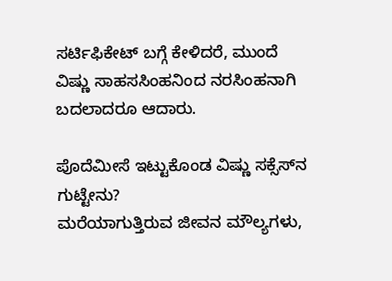ಸರ್ಟಿಫಿಕೇಟ್‌ ಬಗ್ಗೆ ಕೇಳಿದರೆ, ಮುಂದೆ ವಿಷ್ಣು ಸಾಹಸಸಿಂಹನಿಂದ ನರಸಿಂಹನಾಗಿ ಬದಲಾದರೂ ಆದಾರು.

ಪೊದೆಮೀಸೆ ಇಟ್ಟುಕೊಂಡ ವಿಷ್ಣು ಸಕ್ಸೆಸ್‌ನ ಗುಟ್ಟೇನು?
ಮರೆಯಾಗುತ್ತಿರುವ ಜೀವನ ಮೌಲ್ಯಗಳು,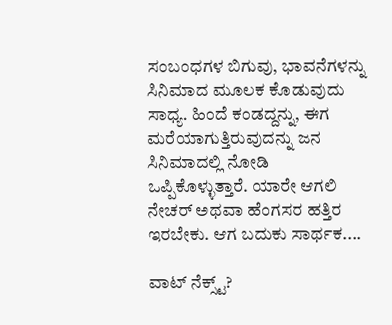ಸಂಬಂಧಗಳ ಬಿಗುವು, ಭಾವನೆಗಳನ್ನು ಸಿನಿಮಾದ ಮೂಲಕ ಕೊಡುವುದು ಸಾಧ್ಯ. ಹಿಂದೆ ಕಂಡದ್ದನ್ನು, ಈಗ ಮರೆಯಾಗುತ್ತಿರುವುದನ್ನು ಜನ ಸಿನಿಮಾದಲ್ಲಿ ನೋಡಿ ಒಪ್ಪಿಕೊಳ್ಳುತ್ತಾರೆ. ಯಾರೇ ಆಗಲಿ ನೇಚರ್‌ ಅಥವಾ ಹೆಂಗಸರ ಹತ್ತಿರ ಇರಬೇಕು. ಆಗ ಬದುಕು ಸಾರ್ಥಕ....

ವಾಟ್‌ ನೆಕ್ಸ್ಟ್‌?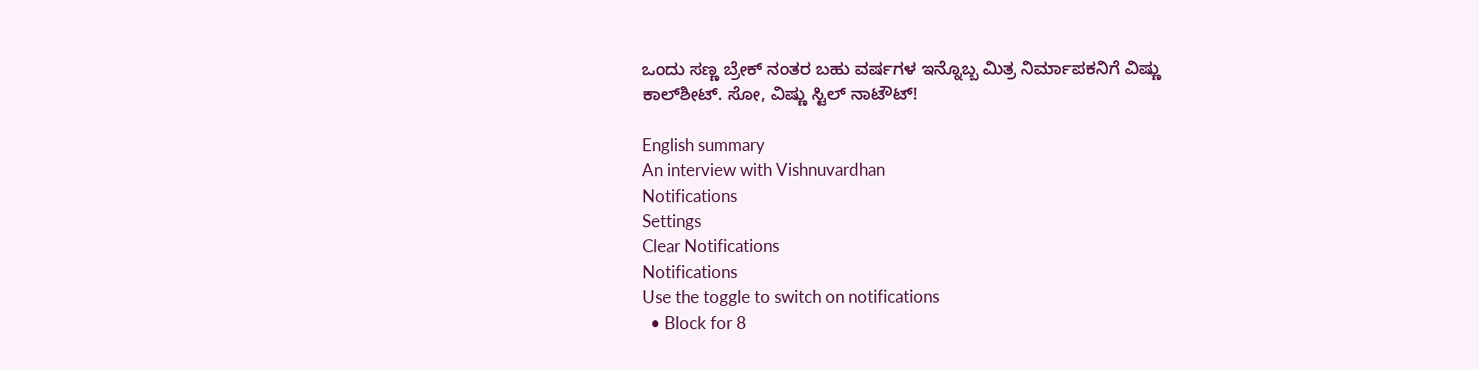ಒಂದು ಸಣ್ಣ ಬ್ರೇಕ್‌ ನಂತರ ಬಹು ವರ್ಷಗಳ ಇನ್ನೊಬ್ಬ ಮಿತ್ರ ನಿರ್ಮಾಪಕನಿಗೆ ವಿಷ್ಣು ಕಾಲ್‌ಶೀಟ್‌. ಸೋ, ವಿಷ್ಣು ಸ್ಟಿಲ್‌ ನಾಟೌಟ್‌!

English summary
An interview with Vishnuvardhan
Notifications
Settings
Clear Notifications
Notifications
Use the toggle to switch on notifications
  • Block for 8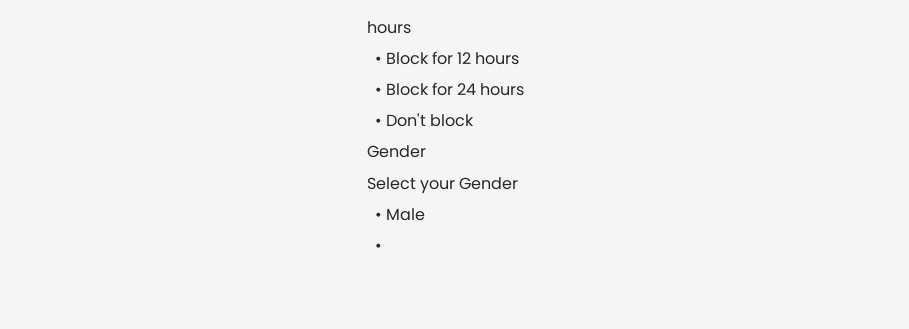hours
  • Block for 12 hours
  • Block for 24 hours
  • Don't block
Gender
Select your Gender
  • Male
  •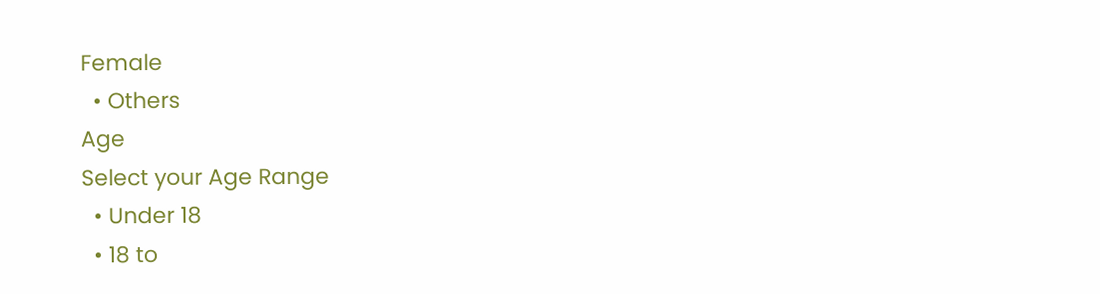Female
  • Others
Age
Select your Age Range
  • Under 18
  • 18 to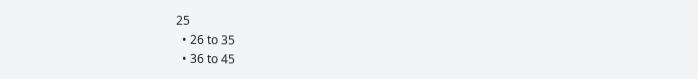25
  • 26 to 35
  • 36 to 45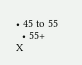• 45 to 55
  • 55+
X